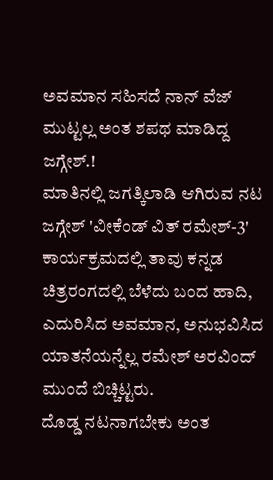ಅವಮಾನ ಸಹಿಸದೆ ನಾನ್ ವೆಜ್ ಮುಟ್ಟಲ್ಲ ಅಂತ ಶಪಥ ಮಾಡಿದ್ದ ಜಗ್ಗೇಶ್.!
ಮಾತಿನಲ್ಲಿ ಜಗತ್ಕಿಲಾಡಿ ಆಗಿರುವ ನಟ ಜಗ್ಗೇಶ್ 'ವೀಕೆಂಡ್ ವಿತ್ ರಮೇಶ್-3' ಕಾರ್ಯಕ್ರಮದಲ್ಲಿ ತಾವು ಕನ್ನಡ ಚಿತ್ರರಂಗದಲ್ಲಿ ಬೆಳೆದು ಬಂದ ಹಾದಿ, ಎದುರಿಸಿದ ಅವಮಾನ, ಅನುಭವಿಸಿದ ಯಾತನೆಯನ್ನೆಲ್ಲ ರಮೇಶ್ ಅರವಿಂದ್ ಮುಂದೆ ಬಿಚ್ಚಿಟ್ಟರು.
ದೊಡ್ಡ ನಟನಾಗಬೇಕು ಅಂತ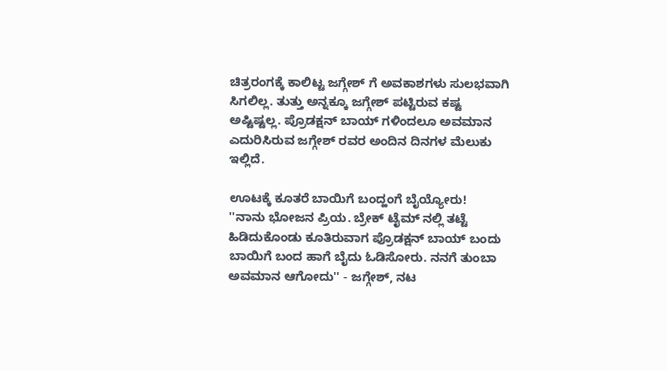ಚಿತ್ರರಂಗಕ್ಕೆ ಕಾಲಿಟ್ಟ ಜಗ್ಗೇಶ್ ಗೆ ಅವಕಾಶಗಳು ಸುಲಭವಾಗಿ ಸಿಗಲಿಲ್ಲ. ತುತ್ತು ಅನ್ನಕ್ಕೂ ಜಗ್ಗೇಶ್ ಪಟ್ಟಿರುವ ಕಷ್ಟ ಅಷ್ಟಿಷ್ಟಲ್ಲ. ಪ್ರೊಡಕ್ಷನ್ ಬಾಯ್ ಗಳಿಂದಲೂ ಅವಮಾನ ಎದುರಿಸಿರುವ ಜಗ್ಗೇಶ್ ರವರ ಅಂದಿನ ದಿನಗಳ ಮೆಲುಕು ಇಲ್ಲಿದೆ.

ಊಟಕ್ಕೆ ಕೂತರೆ ಬಾಯಿಗೆ ಬಂದ್ಹಂಗೆ ಬೈಯ್ಯೋರು!
''ನಾನು ಭೋಜನ ಪ್ರಿಯ. ಬ್ರೇಕ್ ಟೈಮ್ ನಲ್ಲಿ ತಟ್ಟೆ ಹಿಡಿದುಕೊಂಡು ಕೂತಿರುವಾಗ ಪ್ರೊಡಕ್ಷನ್ ಬಾಯ್ ಬಂದು ಬಾಯಿಗೆ ಬಂದ ಹಾಗೆ ಬೈದು ಓಡಿಸೋರು. ನನಗೆ ತುಂಬಾ ಅವಮಾನ ಆಗೋದು'' - ಜಗ್ಗೇಶ್, ನಟ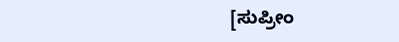[ಸುಪ್ರೀಂ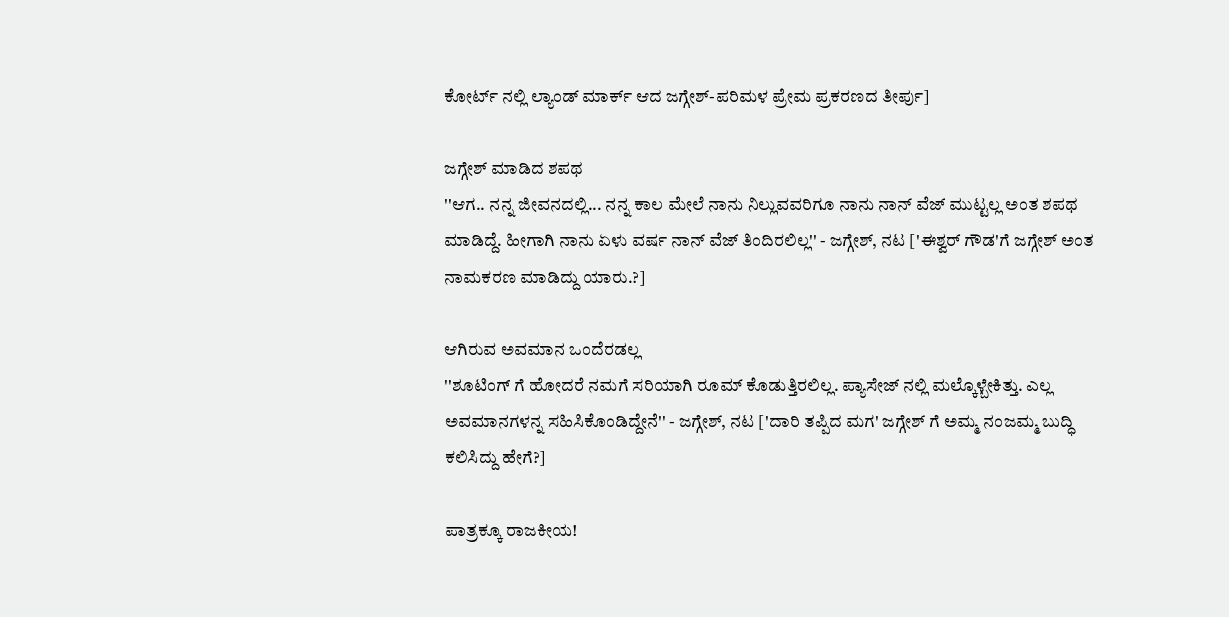ಕೋರ್ಟ್ ನಲ್ಲಿ ಲ್ಯಾಂಡ್ ಮಾರ್ಕ್ ಆದ ಜಗ್ಗೇಶ್-ಪರಿಮಳ ಪ್ರೇಮ ಪ್ರಕರಣದ ತೀರ್ಪು]

ಜಗ್ಗೇಶ್ ಮಾಡಿದ ಶಪಥ
''ಆಗ.. ನನ್ನ ಜೀವನದಲ್ಲಿ... ನನ್ನ ಕಾಲ ಮೇಲೆ ನಾನು ನಿಲ್ಲುವವರಿಗೂ ನಾನು ನಾನ್ ವೆಜ್ ಮುಟ್ಟಲ್ಲ ಅಂತ ಶಪಥ ಮಾಡಿದ್ದೆ. ಹೀಗಾಗಿ ನಾನು ಏಳು ವರ್ಷ ನಾನ್ ವೆಜ್ ತಿಂದಿರಲಿಲ್ಲ'' - ಜಗ್ಗೇಶ್, ನಟ ['ಈಶ್ವರ್ ಗೌಡ'ಗೆ ಜಗ್ಗೇಶ್ ಅಂತ ನಾಮಕರಣ ಮಾಡಿದ್ದು ಯಾರು.?]

ಆಗಿರುವ ಅವಮಾನ ಒಂದೆರಡಲ್ಲ
''ಶೂಟಿಂಗ್ ಗೆ ಹೋದರೆ ನಮಗೆ ಸರಿಯಾಗಿ ರೂಮ್ ಕೊಡುತ್ತಿರಲಿಲ್ಲ. ಪ್ಯಾಸೇಜ್ ನಲ್ಲಿ ಮಲ್ಕೊಳ್ಬೇಕಿತ್ತು. ಎಲ್ಲ ಅವಮಾನಗಳನ್ನ ಸಹಿಸಿಕೊಂಡಿದ್ದೇನೆ'' - ಜಗ್ಗೇಶ್, ನಟ ['ದಾರಿ ತಪ್ಪಿದ ಮಗ' ಜಗ್ಗೇಶ್ ಗೆ ಅಮ್ಮ ನಂಜಮ್ಮ ಬುದ್ಧಿ ಕಲಿಸಿದ್ದು ಹೇಗೆ?]

ಪಾತ್ರಕ್ಕೂ ರಾಜಕೀಯ!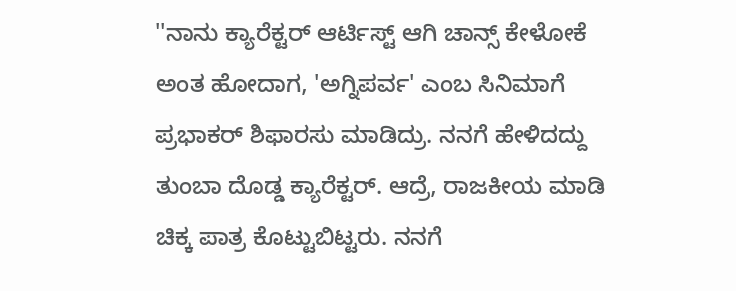''ನಾನು ಕ್ಯಾರೆಕ್ಟರ್ ಆರ್ಟಿಸ್ಟ್ ಆಗಿ ಚಾನ್ಸ್ ಕೇಳೋಕೆ ಅಂತ ಹೋದಾಗ, 'ಅಗ್ನಿಪರ್ವ' ಎಂಬ ಸಿನಿಮಾಗೆ ಪ್ರಭಾಕರ್ ಶಿಫಾರಸು ಮಾಡಿದ್ರು. ನನಗೆ ಹೇಳಿದದ್ದು ತುಂಬಾ ದೊಡ್ಡ ಕ್ಯಾರೆಕ್ಟರ್. ಆದ್ರೆ, ರಾಜಕೀಯ ಮಾಡಿ ಚಿಕ್ಕ ಪಾತ್ರ ಕೊಟ್ಟುಬಿಟ್ಟರು. ನನಗೆ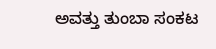ಅವತ್ತು ತುಂಬಾ ಸಂಕಟ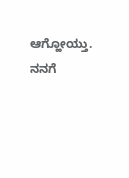ಆಗ್ಹೋಯ್ತು. ನನಗೆ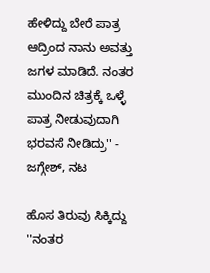ಹೇಳಿದ್ದು ಬೇರೆ ಪಾತ್ರ ಆದ್ರಿಂದ ನಾನು ಅವತ್ತು ಜಗಳ ಮಾಡಿದೆ. ನಂತರ ಮುಂದಿನ ಚಿತ್ರಕ್ಕೆ ಒಳ್ಳೆ ಪಾತ್ರ ನೀಡುವುದಾಗಿ ಭರವಸೆ ನೀಡಿದ್ರು'' - ಜಗ್ಗೇಶ್, ನಟ

ಹೊಸ ತಿರುವು ಸಿಕ್ಕಿದ್ದು
''ನಂತರ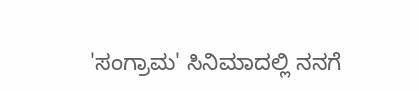'ಸಂಗ್ರಾಮ' ಸಿನಿಮಾದಲ್ಲಿ ನನಗೆ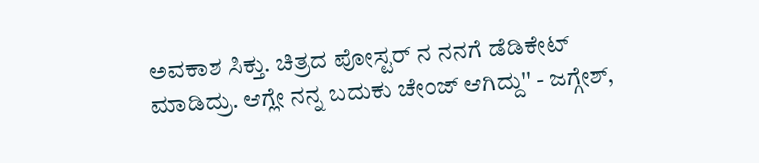ಅವಕಾಶ ಸಿಕ್ತು. ಚಿತ್ರದ ಪೋಸ್ಟರ್ ನ ನನಗೆ ಡೆಡಿಕೇಟ್ ಮಾಡಿದ್ರು. ಆಗ್ಲೇ ನನ್ನ ಬದುಕು ಚೇಂಜ್ ಆಗಿದ್ದು'' - ಜಗ್ಗೇಶ್,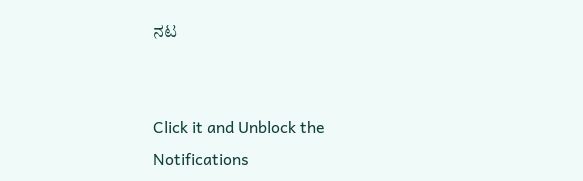ನಟ


Click it and Unblock the Notifications